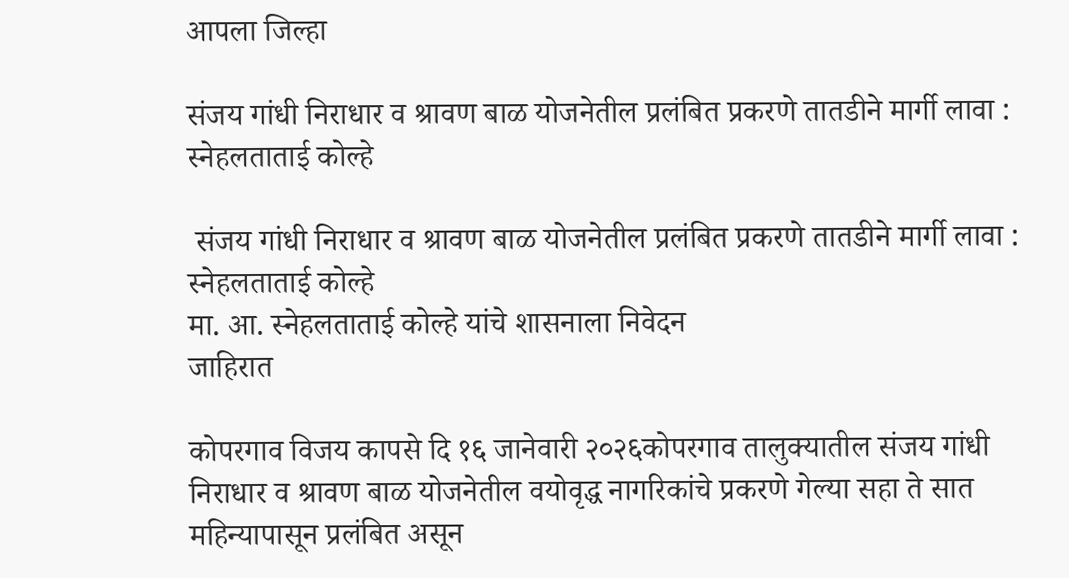आपला जिल्हा

संजय गांधी निराधार व श्रावण बाळ योजनेतील प्रलंबित प्रकरणे तातडीने मार्गी लावा : स्नेहलताताई कोल्हे

 संजय गांधी निराधार व श्रावण बाळ योजनेतील प्रलंबित प्रकरणे तातडीने मार्गी लावा : स्नेहलताताई कोल्हे
मा. आ. स्नेहलताताई कोल्हे यांचे शासनाला निवेदन
जाहिरात

कोपरगाव विजय कापसे दि १६ जानेवारी २०२६कोपरगाव तालुक्यातील संजय गांधी निराधार व श्रावण बाळ योजनेतील वयोवृद्ध नागरिकांचे प्रकरणे गेल्या सहा ते सात महिन्यापासून प्रलंबित असून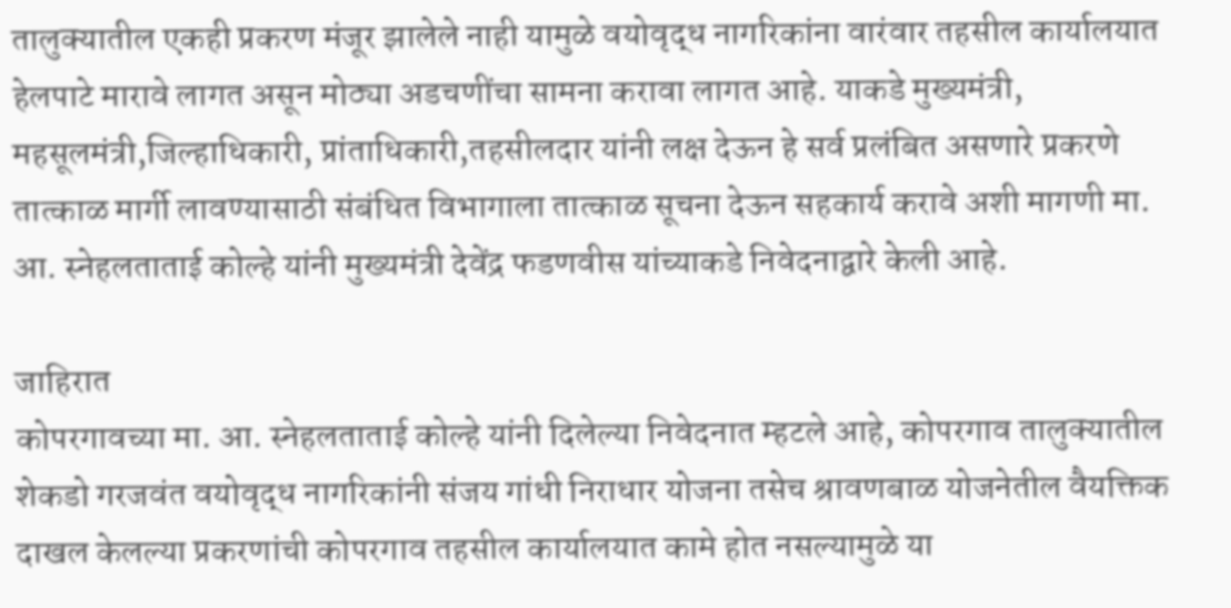तालुक्यातील एकही प्रकरण मंजूर झालेले नाही यामुळे वयोवृद्ध नागरिकांना वारंवार तहसील कार्यालयात हेलपाटे मारावे लागत असून मोठ्या अडचणींचा सामना करावा लागत आहे. याकडे मुख्यमंत्री, महसूलमंत्री,जिल्हाधिकारी, प्रांताधिकारी,तहसीलदार यांनी लक्ष देऊन हे सर्व प्रलंबित असणारे प्रकरणे तात्काळ मार्गी लावण्यासाठी संबंधित विभागाला तात्काळ सूचना देऊन सहकार्य करावे अशी मागणी मा. आ. स्नेहलताताई कोल्हे यांनी मुख्यमंत्री देवेंद्र फडणवीस यांच्याकडे निवेदनाद्वारे केली आहे.

जाहिरात
कोपरगावच्या मा. आ. स्नेहलताताई कोल्हे यांनी दिलेल्या निवेदनात म्हटले आहे, कोपरगाव तालुक्यातील शेकडो गरजवंत वयोवृद्ध नागरिकांनी संजय गांधी निराधार योजना तसेच श्रावणबाळ योजनेतील वैयक्तिक दाखल केलल्या प्रकरणांची कोपरगाव तहसील कार्यालयात कामे होत नसल्यामुळे या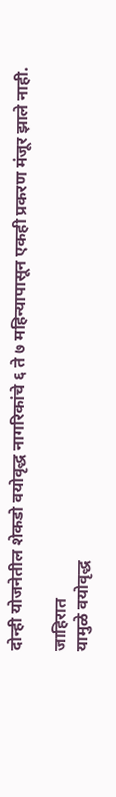दोन्ही योजनेतील शेकडो वयोवृद्ध नागरिकांचे ६ ते ७ महिन्यापासून एकही प्रकरण मंजूर झाले नाही.

जाहिरात
यामुळे वयोवृद्ध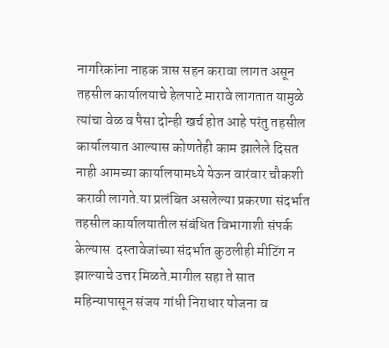नागरिकांना नाहक त्रास सहन करावा लागत असून तहसील कार्यालयाचे हेलपाटे मारावे लागतात यामुळे त्यांचा वेळ व पैसा दोन्ही खर्च होत आहे परंतु तहसील कार्यालयात आल्यास कोणतेही काम झालेले दिसत नाही आमच्या कार्यालयामध्ये येऊन वारंवार चौकशी करावी लागते.या प्रलंबित असलेल्या प्रकरणा संदर्भात तहसील कार्यालयातील संबंधित विभागाशी संपर्क केल्यास  दस्तावेजांच्या संदर्भात कुठलीही मीटिंग न झाल्याचे उत्तर मिळते.मागील सहा ते सात महिन्यापासून संजय गांधी निराधार योजना व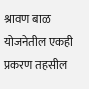श्रावण बाळ योजनेतील एकही प्रकरण तहसील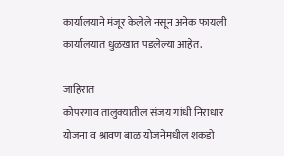कार्यालयाने मंजूर केलेले नसून अनेक फायली कार्यालयात धुळखात पडलेल्या आहेत.

जाहिरात
कोपरगाव तालुक्यातील संजय गांधी निराधार योजना व श्रावण बाळ योजनेमधील शकडो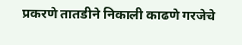प्रकरणे तातडीने निकाली काढणे गरजेचे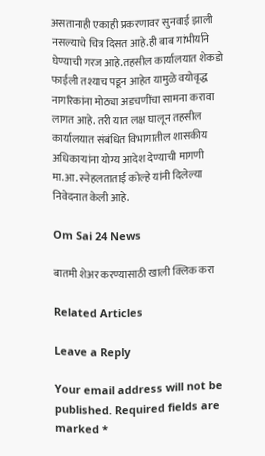असतानाही एकाही प्रकरणावर सुनवाई झाली नसल्याचे चित्र दिसत आहे.ही बाब गांभीर्याने घेण्याची गरज आहे.तहसील कार्यालयात शेकडो फाईली तश्याच पडून आहेत यामुळे वयोवृद्ध नागरिकांना मोठ्या अडचणींचा सामना करावा लागत आहे. तरी यात लक्ष घालून तहसील कार्यालयात संबंधित विभागातील शासकीय अधिकाऱ्यांना योग्य आदेश देण्याची मागणी मा.आ. स्नेहलताताई कोल्हे यांनी दिलेल्या निवेदनात केली आहे.

Om Sai 24 News

बातमी शेअर करण्यासाठी खाली क्लिक करा

Related Articles

Leave a Reply

Your email address will not be published. Required fields are marked *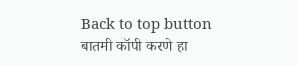Back to top button
बातमी कॉपी करणे हा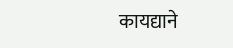कायद्याने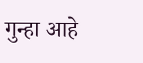गुन्हा आहे